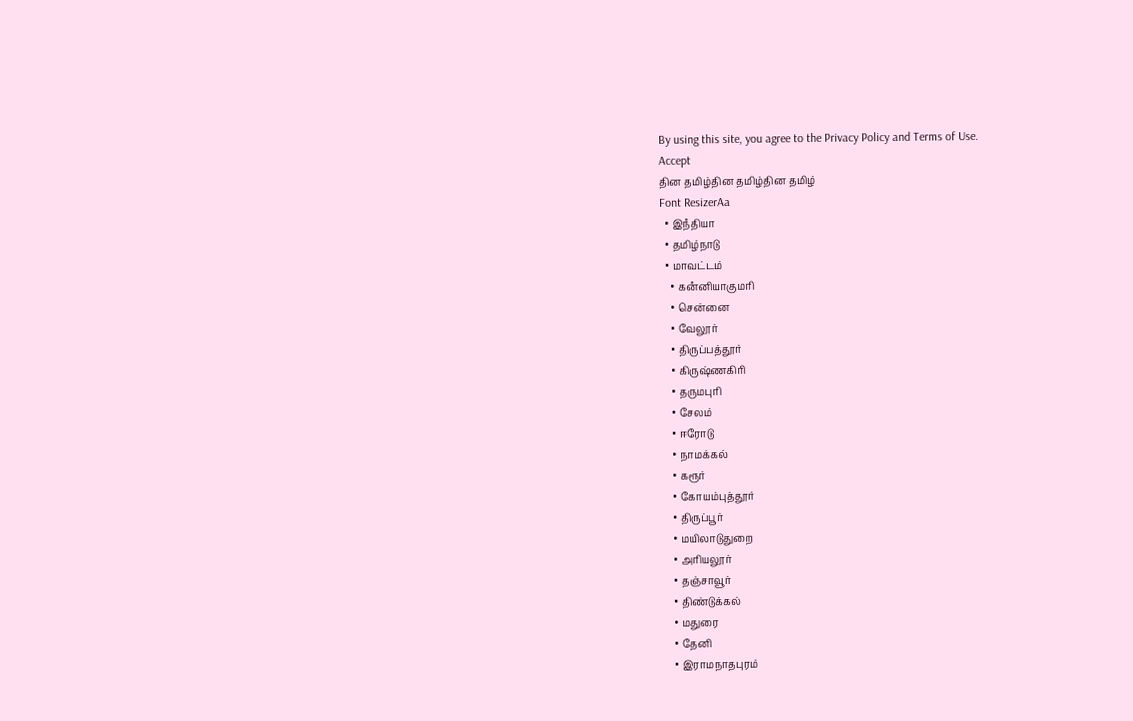By using this site, you agree to the Privacy Policy and Terms of Use.
Accept
தின தமிழ்தின தமிழ்தின தமிழ்
Font ResizerAa
  • இநஂதியா
  • தமிழ்நாடு
  • மாவட்டம்
    • கனஂனியாகுமரி
    • சென்னை
    • வேலூர்
    • திருப்பத்தூர்
    • கிருஷ்ணகிரி
    • தருமபுரி
    • சேலம்
    • ஈரோடு
    • நாமக்கல்
    • கரூர்
    • கோயம்புத்தூர்
    • திருப்பூர்
    • மயிலாடுதுறை
    • அரியலூர்
    • தஞ்சாவூர்
    • திண்டுக்கல்
    • மதுரை
    • தேனி
    • இராமநாதபுரம்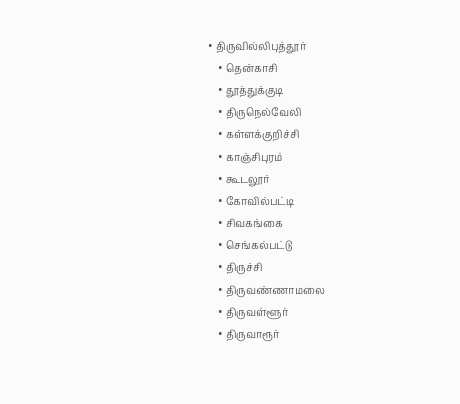• திருவில்லிபுத்தூர்
    • தென்காசி
    • தூத்துக்குடி
    • திருநெல்வேலி
    • கள்ளக்குறிச்சி
    • காஞ்சிபுரம்
    • கூடலூர்
    • கோவில்பட்டி
    • சிவகங்கை
    • செங்கல்பட்டு
    • திருச்சி
    • திருவண்ணாமலை
    • திருவள்ளூர்
    • திருவாரூர்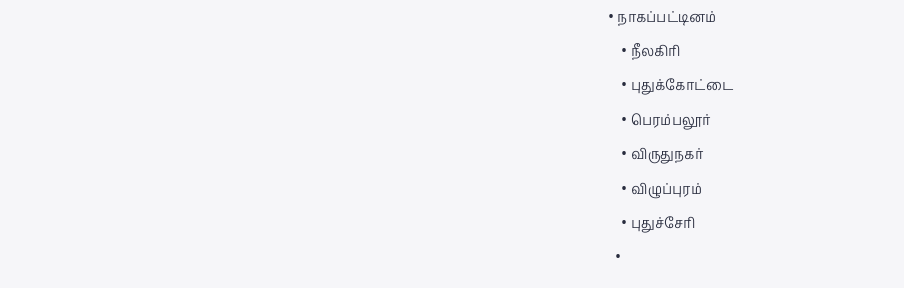• நாகப்பட்டினம்
    • நீலகிரி
    • புதுக்கோட்டை
    • பெரம்பலூர்
    • விருதுநகர்
    • விழுப்புரம்
    • புதுச்சேரி
  •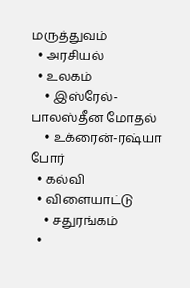மருத்துவம்
  • அரசியல்
  • உலகம்
    • இஸ்ரேல்-பாலஸ்தீன மோதல்
    • உக்ரைன்-ரஷ்யா போர்
  • கல்வி
  • விளையாட்டு
    • சதுரங்கம்
  •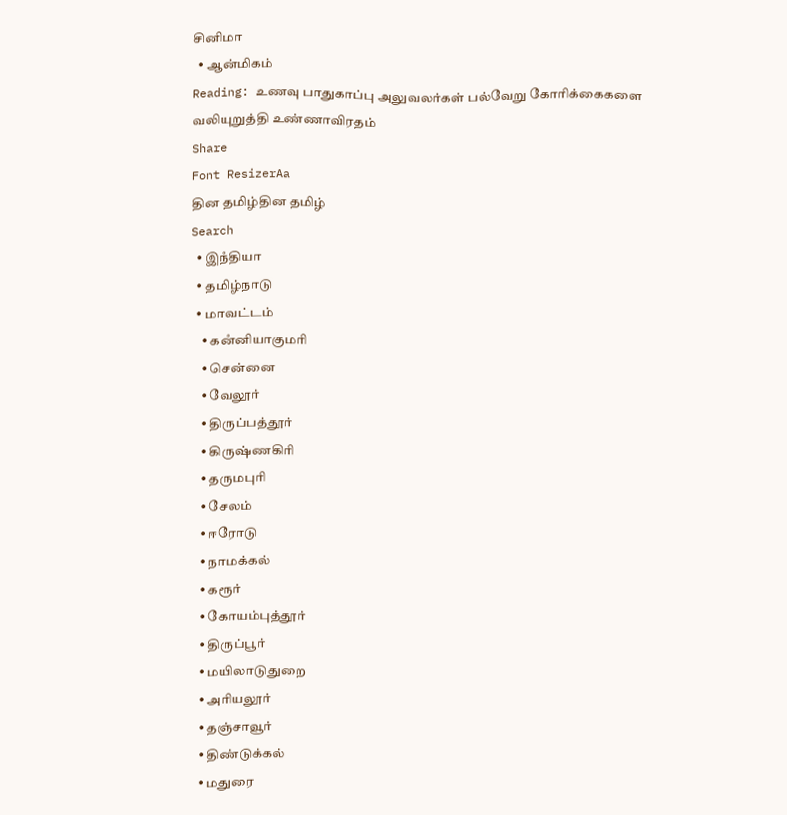சினிமா
  • ஆன்மிகம்
Reading: உணவு பாதுகாப்பு அலுவலர்கள் பல்வேறு கோரிக்கைகளை வலியுறுத்தி உண்ணாவிரதம்
Share
Font ResizerAa
தின தமிழ்தின தமிழ்
Search
  • இநஂதியா
  • தமிழ்நாடு
  • மாவட்டம்
    • கனஂனியாகுமரி
    • சென்னை
    • வேலூர்
    • திருப்பத்தூர்
    • கிருஷ்ணகிரி
    • தருமபுரி
    • சேலம்
    • ஈரோடு
    • நாமக்கல்
    • கரூர்
    • கோயம்புத்தூர்
    • திருப்பூர்
    • மயிலாடுதுறை
    • அரியலூர்
    • தஞ்சாவூர்
    • திண்டுக்கல்
    • மதுரை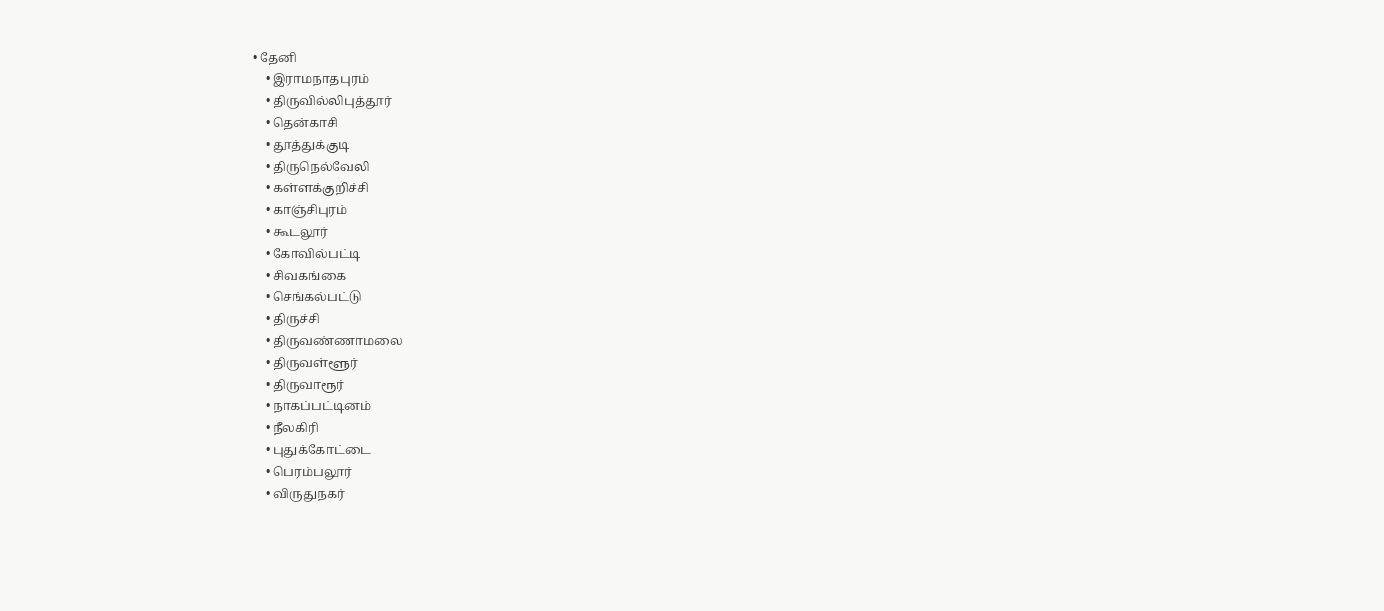• தேனி
    • இராமநாதபுரம்
    • திருவில்லிபுத்தூர்
    • தென்காசி
    • தூத்துக்குடி
    • திருநெல்வேலி
    • கள்ளக்குறிச்சி
    • காஞ்சிபுரம்
    • கூடலூர்
    • கோவில்பட்டி
    • சிவகங்கை
    • செங்கல்பட்டு
    • திருச்சி
    • திருவண்ணாமலை
    • திருவள்ளூர்
    • திருவாரூர்
    • நாகப்பட்டினம்
    • நீலகிரி
    • புதுக்கோட்டை
    • பெரம்பலூர்
    • விருதுநகர்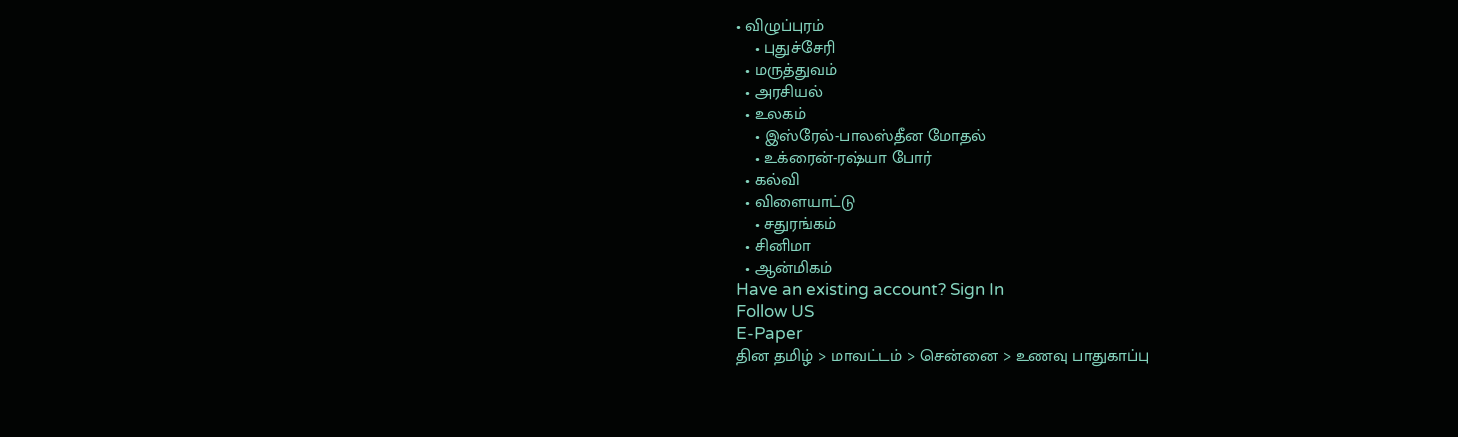• விழுப்புரம்
    • புதுச்சேரி
  • மருத்துவம்
  • அரசியல்
  • உலகம்
    • இஸ்ரேல்-பாலஸ்தீன மோதல்
    • உக்ரைன்-ரஷ்யா போர்
  • கல்வி
  • விளையாட்டு
    • சதுரங்கம்
  • சினிமா
  • ஆன்மிகம்
Have an existing account? Sign In
Follow US
E-Paper
தின தமிழ் > மாவட்டம் > சென்னை > உணவு பாதுகாப்பு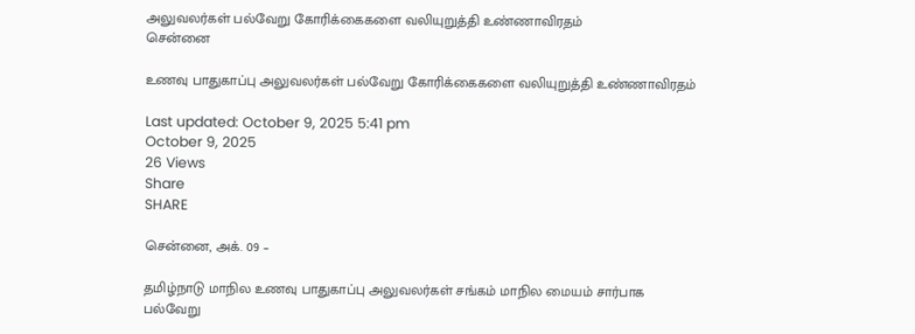அலுவலர்கள் பல்வேறு கோரிக்கைகளை வலியுறுத்தி உண்ணாவிரதம்
சென்னை

உணவு பாதுகாப்பு அலுவலர்கள் பல்வேறு கோரிக்கைகளை வலியுறுத்தி உண்ணாவிரதம்

Last updated: October 9, 2025 5:41 pm
October 9, 2025
26 Views
Share
SHARE

சென்னை, அக். 09 –

தமிழ்நாடு மாநில உணவு பாதுகாப்பு அலுவலர்கள் சங்கம் மாநில மையம் சார்பாக பல்வேறு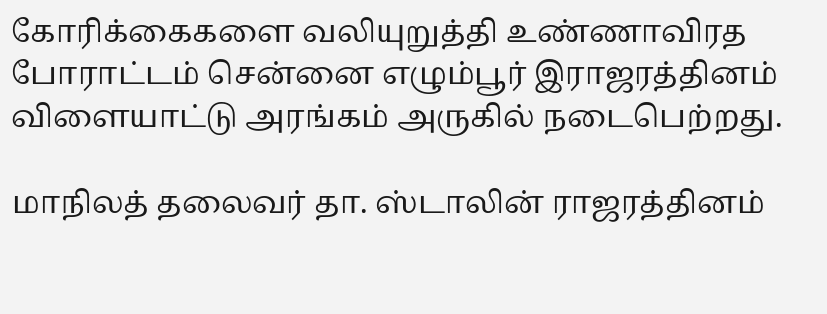கோரிக்கைகளை வலியுறுத்தி உண்ணாவிரத போராட்டம் சென்னை எழும்பூர் இராஜரத்தினம் விளையாட்டு அரங்கம் அருகில் நடைபெற்றது.

மாநிலத் தலைவர் தா. ஸ்டாலின் ராஜரத்தினம்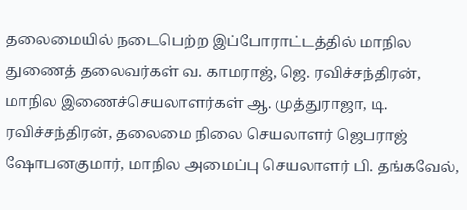தலைமையில் நடைபெற்ற இப்போராட்டத்தில் மாநில துணைத் தலைவர்கள் வ. காமராஜ், ஜெ. ரவிச்சந்திரன், மாநில இணைச்செயலாளர்கள் ஆ. முத்துராஜா, டி. ரவிச்சந்திரன், தலைமை நிலை செயலாளர் ஜெபராஜ் ஷோபனகுமார், மாநில அமைப்பு செயலாளர் பி. தங்கவேல்,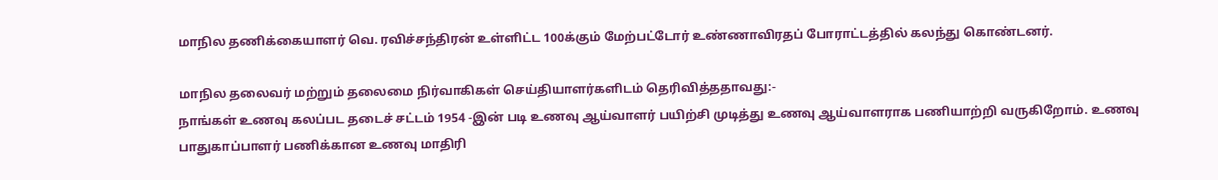மாநில தணிக்கையாளர் வெ. ரவிச்சந்திரன் உள்ளிட்ட 100க்கும் மேற்பட்டோர் உண்ணாவிரதப் போராட்டத்தில் கலந்து கொண்டனர்.

மாநில தலைவர் மற்றும் தலைமை நிர்வாகிகள் செய்தியாளர்களிடம் தெரிவித்ததாவது:-
நாங்கள் உணவு கலப்பட தடைச் சட்டம் 1954 -இன் படி உணவு ஆய்வாளர் பயிற்சி முடித்து உணவு ஆய்வாளராக பணியாற்றி வருகிறோம். உணவு பாதுகாப்பாளர் பணிக்கான உணவு மாதிரி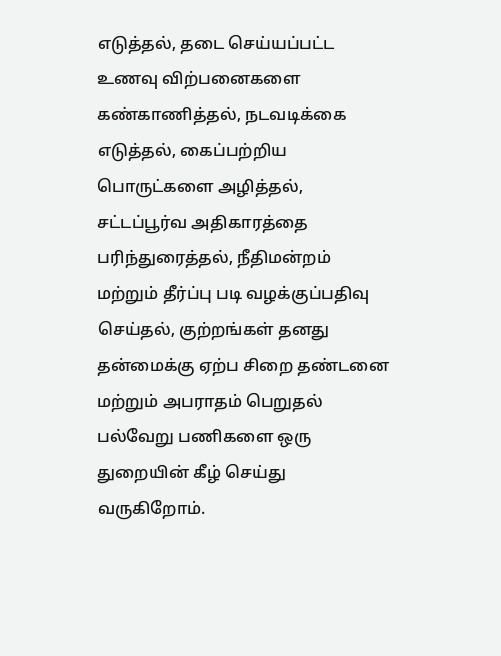எடுத்தல், தடை செய்யப்பட்ட உணவு விற்பனைகளை கண்காணித்தல், நடவடிக்கை எடுத்தல், கைப்பற்றிய பொருட்களை அழித்தல், சட்டப்பூர்வ அதிகாரத்தை பரிந்துரைத்தல், நீதிமன்றம் மற்றும் தீர்ப்பு படி வழக்குப்பதிவு செய்தல், குற்றங்கள் தனது தன்மைக்கு ஏற்ப சிறை தண்டனை மற்றும் அபராதம் பெறுதல் பல்வேறு பணிகளை ஒரு துறையின் கீழ் செய்து வருகிறோம்.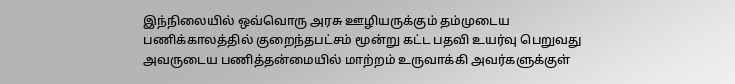இந்நிலையில் ஒவ்வொரு அரசு ஊழியருக்கும் தம்முடைய பணிக்காலத்தில் குறைந்தபட்சம் மூன்று கட்ட பதவி உயர்வு பெறுவது அவருடைய பணித்தன்மையில் மாற்றம் உருவாக்கி அவர்களுக்குள்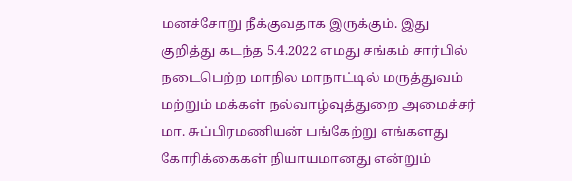மனச்சோறு நீக்குவதாக இருக்கும். இது குறித்து கடந்த 5.4.2022 எமது சங்கம் சார்பில் நடைபெற்ற மாநில மாநாட்டில் மருத்துவம் மற்றும் மக்கள் நல்வாழ்வுத்துறை அமைச்சர் மா. சுப்பிரமணியன் பங்கேற்று எங்களது கோரிக்கைகள் நியாயமானது என்றும்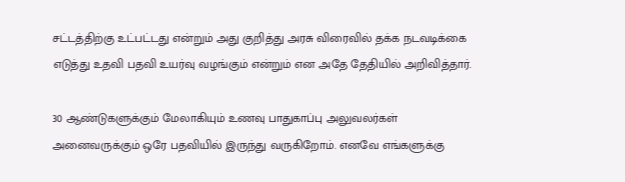சட்டத்திற்கு உட்பட்டது என்றும் அது குறித்து அரசு விரைவில் தக்க நடவடிக்கை எடுத்து உதவி பதவி உயர்வு வழங்கும் என்றும் என அதே தேதியில் அறிவித்தார்.

30 ஆண்டுகளுக்கும் மேலாகியும் உணவு பாதுகாப்பு அலுவலர்கள் அனைவருக்கும் ஒரே பதவியில் இருந்து வருகிறோம். எனவே எங்களுக்கு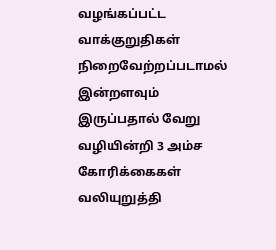வழங்கப்பட்ட வாக்குறுதிகள் நிறைவேற்றப்படாமல் இன்றளவும் இருப்பதால் வேறு வழியின்றி 3 அம்ச கோரிக்கைகள் வலியுறுத்தி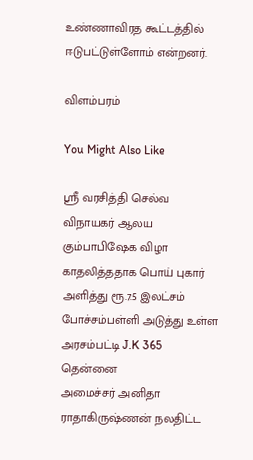உண்ணாவிரத கூட்டத்தில் ஈடுபட்டுள்ளோம் என்றனர்.

விளம்பரம்

You Might Also Like

ஸ்ரீ வரசித்தி செல்வ விநாயகர் ஆலய கும்பாபிஷேக விழா
காதலித்ததாக பொய் புகார் அளித்து ரூ.7.5 இலட்சம்
போச்சம்பள்ளி அடுத்து உள்ள அரசம்பட்டி J.K 365 தென்னை
அமைச்சர் அனிதா ராதாகிருஷ்ணன் நலதிட்ட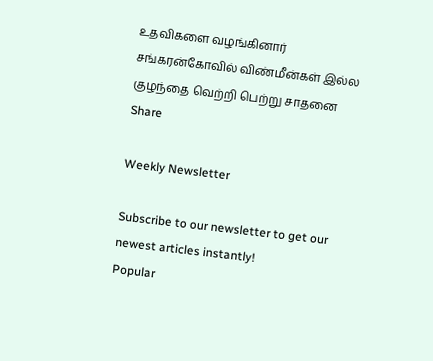உதவிகளை வழங்கினார்
சங்கரன்கோவில் விண்மீன்கள் இல்ல குழந்தை வெற்றி பெற்று சாதனை
Share

Weekly Newsletter

Subscribe to our newsletter to get our newest articles instantly!
Popular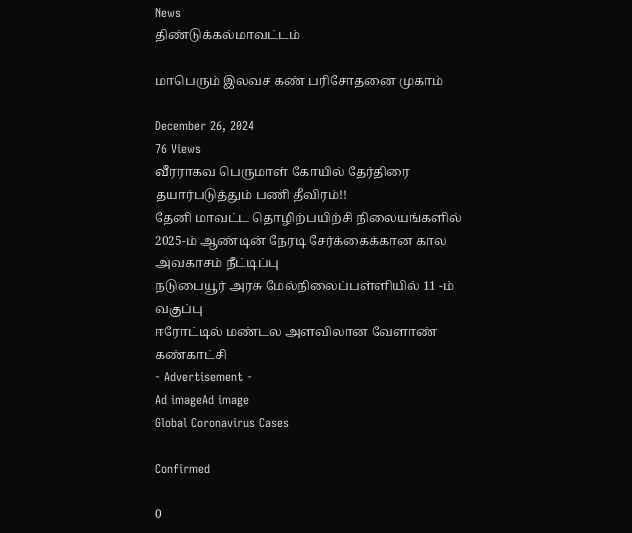News
திண்டுக்கல்மாவட்டம்

மாபெரும் இலவச கண் பரிசோதனை முகாம்

December 26, 2024
76 Views
வீரராகவ பெருமாள் கோயில் தேர்திரை தயார்படுத்தும் பணி தீவிரம்!!
தேனி மாவட்ட தொழிற்பயிற்சி நிலையங்களில் 2025-ம் ஆண்டின் நேரடி சேர்க்கைக்கான கால அவகாசம் நீட்டிப்பு
நடுபையூர் அரசு மேல்நிலைப்பள்ளியில் 11 -ம் வகுப்பு
ஈரோட்டில் மண்டல அளவிலான வேளாண் கண்காட்சி
- Advertisement -
Ad imageAd image
Global Coronavirus Cases

Confirmed

0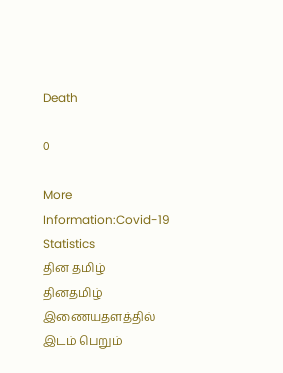Death

0

More Information:Covid-19 Statistics
தின தமிழ்
தினதமிழ் இணையதளத்தில் இடம் பெறும்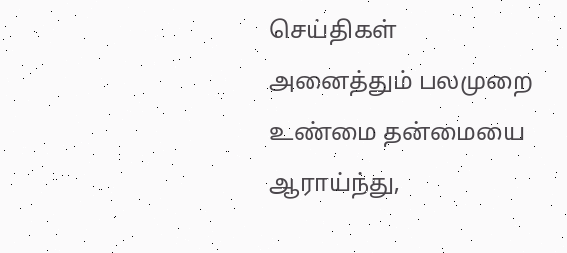செய்திகள் அனைத்தும் பலமுறை உண்மை தன்மையை ஆராய்ந்து,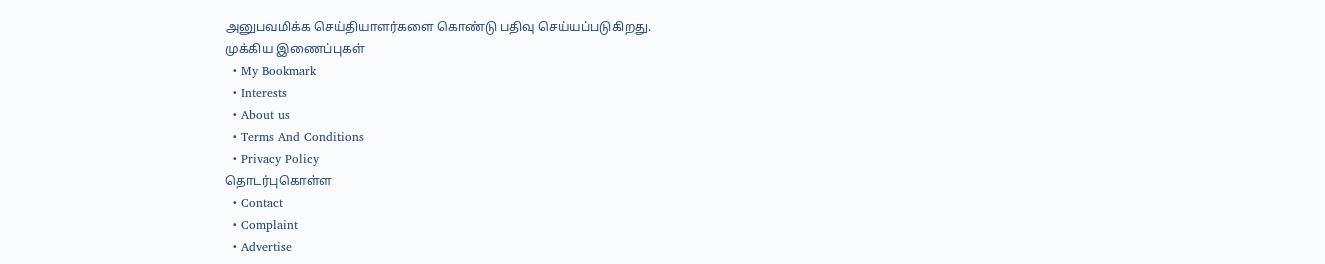அனுபவமிக்க செய்தியாளர்களை கொண்டு பதிவு செய்யப்படுகிறது.
முக்கிய இணைப்புகள்
  • My Bookmark
  • Interests
  • About us
  • Terms And Conditions
  • Privacy Policy
தொடர்புகொள்ள
  • Contact
  • Complaint
  • Advertise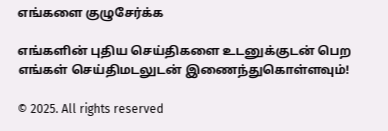எங்களை குழுசேர்க்க

எங்களின் புதிய செய்திகளை உடனுக்குடன் பெற எங்கள் செய்திமடலுடன் இணைந்துகொள்ளவும்!

© 2025. All rights reserved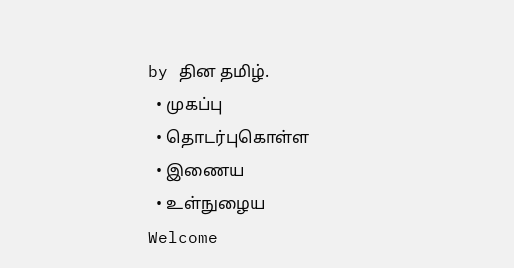by தின தமிழ்.
  • முகப்பு
  • தொடர்புகொள்ள
  • இணைய
  • உள்நுழைய
Welcome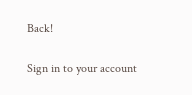Back!

Sign in to your account